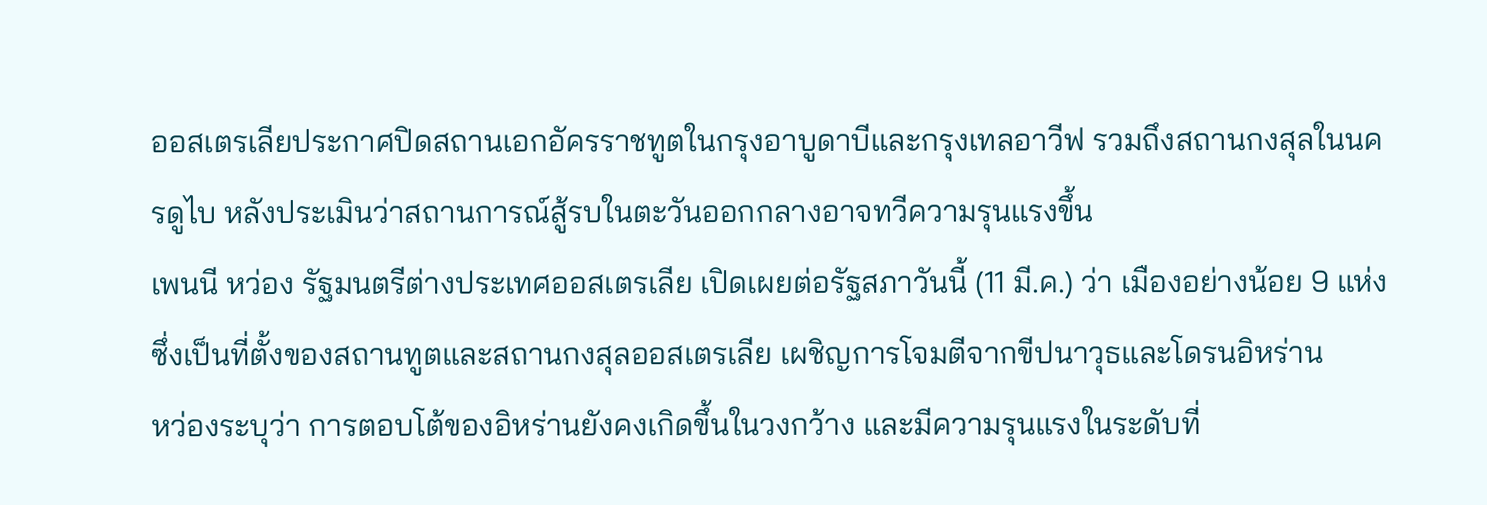ออสเตรเลียประกาศปิดสถานเอกอัครราชทูตในกรุงอาบูดาบีและกรุงเทลอาวีฟ รวมถึงสถานกงสุลในนครดูไบ หลังประเมินว่าสถานการณ์สู้รบในตะวันออกกลางอาจทวีความรุนแรงขึ้น
เพนนี หว่อง รัฐมนตรีต่างประเทศออสเตรเลีย เปิดเผยต่อรัฐสภาวันนี้ (11 มี.ค.) ว่า เมืองอย่างน้อย 9 แห่งซึ่งเป็นที่ตั้งของสถานทูตและสถานกงสุลออสเตรเลีย เผชิญการโจมตีจากขีปนาวุธและโดรนอิหร่าน
หว่องระบุว่า การตอบโต้ของอิหร่านยังคงเกิดขึ้นในวงกว้าง และมีความรุนแรงในระดับที่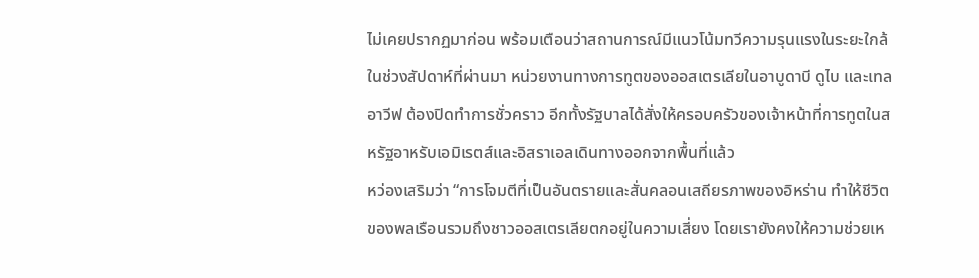ไม่เคยปรากฏมาก่อน พร้อมเตือนว่าสถานการณ์มีแนวโน้มทวีความรุนแรงในระยะใกล้
ในช่วงสัปดาห์ที่ผ่านมา หน่วยงานทางการทูตของออสเตรเลียในอาบูดาบี ดูไบ และเทลอาวีฟ ต้องปิดทำการชั่วคราว อีกทั้งรัฐบาลได้สั่งให้ครอบครัวของเจ้าหน้าที่การทูตในสหรัฐอาหรับเอมิเรตส์และอิสราเอลเดินทางออกจากพื้นที่แล้ว
หว่องเสริมว่า “การโจมตีที่เป็นอันตรายและสั่นคลอนเสถียรภาพของอิหร่าน ทำให้ชีวิตของพลเรือนรวมถึงชาวออสเตรเลียตกอยู่ในความเสี่ยง โดยเรายังคงให้ความช่วยเห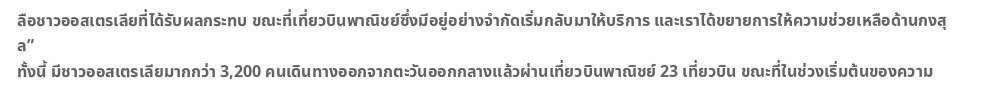ลือชาวออสเตรเลียที่ได้รับผลกระทบ ขณะที่เที่ยวบินพาณิชย์ซึ่งมีอยู่อย่างจำกัดเริ่มกลับมาให้บริการ และเราได้ขยายการให้ความช่วยเหลือด้านกงสุล”
ทั้งนี้ มีชาวออสเตรเลียมากกว่า 3,200 คนเดินทางออกจากตะวันออกกลางแล้วผ่านเที่ยวบินพาณิชย์ 23 เที่ยวบิน ขณะที่ในช่วงเริ่มต้นของความ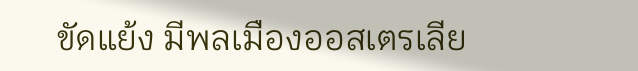ขัดแย้ง มีพลเมืองออสเตรเลีย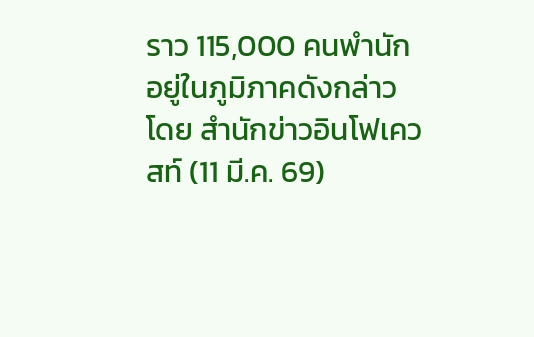ราว 115,000 คนพำนักอยู่ในภูมิภาคดังกล่าว
โดย สำนักข่าวอินโฟเควสท์ (11 มี.ค. 69)